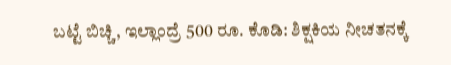ಬಟ್ಟೆ ಬಿಚ್ಚಿ, ಇಲ್ಲಾಂದ್ರೆ 500 ರೂ. ಕೊಡಿ: ಶಿಕ್ಷಕಿಯ ನೀಚತನಕ್ಕೆ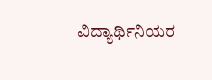ವಿದ್ಯಾರ್ಥಿನಿಯರ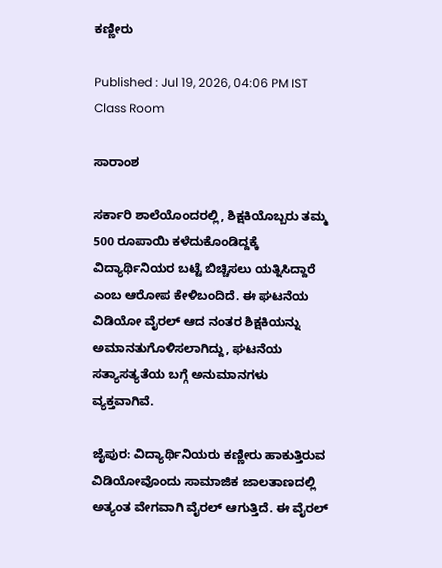ಕಣ್ಣೀರು

Published : Jul 19, 2026, 04:06 PM IST
Class Room

ಸಾರಾಂಶ

ಸರ್ಕಾರಿ ಶಾಲೆಯೊಂದರಲ್ಲಿ, ಶಿಕ್ಷಕಿಯೊಬ್ಬರು ತಮ್ಮ 500 ರೂಪಾಯಿ ಕಳೆದುಕೊಂಡಿದ್ದಕ್ಕೆ ವಿದ್ಯಾರ್ಥಿನಿಯರ ಬಟ್ಟೆ ಬಿಚ್ಚಿಸಲು ಯತ್ನಿಸಿದ್ದಾರೆ ಎಂಬ ಆರೋಪ ಕೇಳಿಬಂದಿದೆ. ಈ ಘಟನೆಯ ವಿಡಿಯೋ ವೈರಲ್ ಆದ ನಂತರ ಶಿಕ್ಷಕಿಯನ್ನು ಅಮಾನತುಗೊಳಿಸಲಾಗಿದ್ದು, ಘಟನೆಯ ಸತ್ಯಾಸತ್ಯತೆಯ ಬಗ್ಗೆ ಅನುಮಾನಗಳು ವ್ಯಕ್ತವಾಗಿವೆ.

ಜೈಪುರ: ವಿದ್ಯಾರ್ಥಿನಿಯರು ಕಣ್ಣೀರು ಹಾಕುತ್ತಿರುವ ವಿಡಿಯೋವೊಂದು ಸಾಮಾಜಿಕ ಜಾಲತಾಣದಲ್ಲಿ ಅತ್ಯಂತ ವೇಗವಾಗಿ ವೈರಲ್ ಆಗುತ್ತಿದೆ. ಈ ವೈರಲ್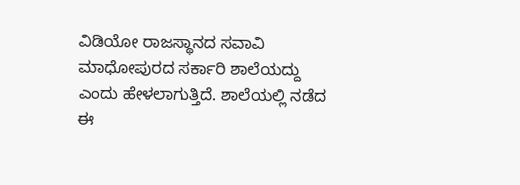ವಿಡಿಯೋ ರಾಜಸ್ಥಾನದ ಸವಾವಿ ಮಾಧೋಪುರದ ಸರ್ಕಾರಿ ಶಾಲೆಯದ್ದು ಎಂದು ಹೇಳಲಾಗುತ್ತಿದೆ. ಶಾಲೆಯಲ್ಲಿ ನಡೆದ ಈ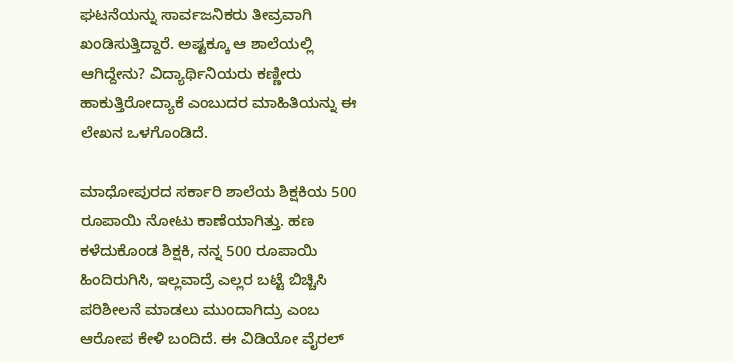ಘಟನೆಯನ್ನು ಸಾರ್ವಜನಿಕರು ತೀವ್ರವಾಗಿ ಖಂಡಿಸುತ್ತಿದ್ದಾರೆ. ಅಷ್ಟಕ್ಕೂ ಆ ಶಾಲೆಯಲ್ಲಿ ಆಗಿದ್ದೇನು? ವಿದ್ಯಾರ್ಥಿನಿಯರು ಕಣ್ಣೀರು ಹಾಕುತ್ತಿರೋದ್ಯಾಕೆ ಎಂಬುದರ ಮಾಹಿತಿಯನ್ನು ಈ ಲೇಖನ ಒಳಗೊಂಡಿದೆ.

ಮಾಧೋಪುರದ ಸರ್ಕಾರಿ ಶಾಲೆಯ ಶಿಕ್ಷಕಿಯ 500 ರೂಪಾಯಿ ನೋಟು ಕಾಣೆಯಾಗಿತ್ತು. ಹಣ ಕಳೆದುಕೊಂಡ ಶಿಕ್ಷಕಿ, ನನ್ನ 500 ರೂಪಾಯಿ ಹಿಂದಿರುಗಿಸಿ, ಇಲ್ಲವಾದ್ರೆ ಎಲ್ಲರ ಬಟ್ಟೆ ಬಿಚ್ಚಿಸಿ ಪರಿಶೀಲನೆ ಮಾಡಲು ಮುಂದಾಗಿದ್ರು ಎಂಬ ಆರೋಪ ಕೇಳಿ ಬಂದಿದೆ. ಈ ವಿಡಿಯೋ ವೈರಲ್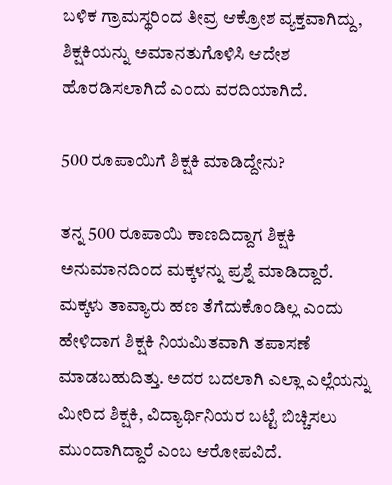ಬಳಿಕ ಗ್ರಾಮಸ್ಥರಿಂದ ತೀವ್ರ ಆಕ್ರೋಶ ವ್ಯಕ್ತವಾಗಿದ್ದು, ಶಿಕ್ಷಕಿಯನ್ನು ಅಮಾನತುಗೊಳಿಸಿ ಆದೇಶ ಹೊರಡಿಸಲಾಗಿದೆ ಎಂದು ವರದಿಯಾಗಿದೆ.

500 ರೂಪಾಯಿಗೆ ಶಿಕ್ಷಕಿ ಮಾಡಿದ್ದೇನು?

ತನ್ನ 500 ರೂಪಾಯಿ ಕಾಣದಿದ್ದಾಗ ಶಿಕ್ಷಕಿ ಅನುಮಾನದಿಂದ ಮಕ್ಕಳನ್ನು ಪ್ರಶ್ನೆ ಮಾಡಿದ್ದಾರೆ. ಮಕ್ಕಳು ತಾವ್ಯಾರು ಹಣ ತೆಗೆದುಕೊಂಡಿಲ್ಲ ಎಂದು ಹೇಳಿದಾಗ ಶಿಕ್ಷಕಿ ನಿಯಮಿತವಾಗಿ ತಪಾಸಣೆ ಮಾಡಬಹುದಿತ್ತು. ಅದರ ಬದಲಾಗಿ ಎಲ್ಲಾ ಎಲ್ಲೆಯನ್ನು ಮೀರಿದ ಶಿಕ್ಷಕಿ, ವಿದ್ಯಾರ್ಥಿನಿಯರ ಬಟ್ಟೆ ಬಿಚ್ಚಿಸಲು ಮುಂದಾಗಿದ್ದಾರೆ ಎಂಬ ಆರೋಪವಿದೆ.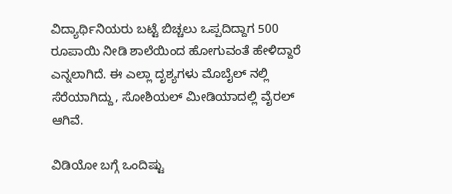ವಿದ್ಯಾರ್ಥಿನಿಯರು ಬಟ್ಟೆ ಬಿಚ್ಚಲು ಒಪ್ಪದಿದ್ದಾಗ 500 ರೂಪಾಯಿ ನೀಡಿ ಶಾಲೆಯಿಂದ ಹೋಗುವಂತೆ ಹೇಳಿದ್ದಾರೆ ಎನ್ನಲಾಗಿದೆ. ಈ ಎಲ್ಲಾ ದೃಶ್ಯಗಳು ಮೊಬೈಲ್ ನಲ್ಲಿ ಸೆರೆಯಾಗಿದ್ದು, ಸೋಶಿಯಲ್ ಮೀಡಿಯಾದಲ್ಲಿ ವೈರಲ್ ಆಗಿವೆ.

ವಿಡಿಯೋ ಬಗ್ಗೆ ಒಂದಿಷ್ಟು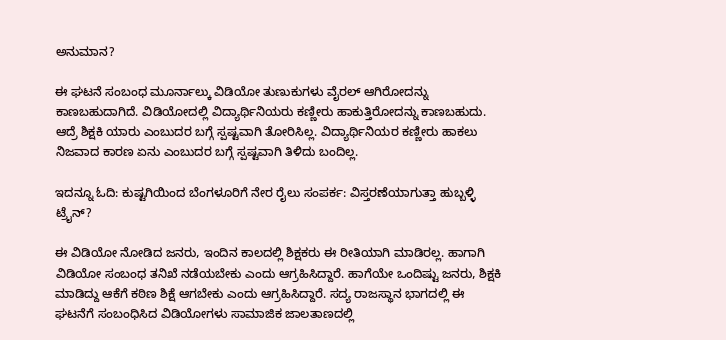ಅನುಮಾನ?

ಈ ಘಟನೆ ಸಂಬಂಧ ಮೂರ್ನಾಲ್ಕು ವಿಡಿಯೋ ತುಣುಕುಗಳು ವೈರಲ್ ಆಗಿರೋದನ್ನು ಕಾಣಬಹುದಾಗಿದೆ. ವಿಡಿಯೋದಲ್ಲಿ ವಿದ್ಯಾರ್ಥಿನಿಯರು ಕಣ್ಣೀರು ಹಾಕುತ್ತಿರೋದನ್ನು ಕಾಣಬಹುದು. ಆದ್ರೆ ಶಿಕ್ಷಕಿ ಯಾರು ಎಂಬುದರ ಬಗ್ಗೆ ಸ್ಪಷ್ಟವಾಗಿ ತೋರಿಸಿಲ್ಲ. ವಿದ್ಯಾರ್ಥಿನಿಯರ ಕಣ್ಣೀರು ಹಾಕಲು ನಿಜವಾದ ಕಾರಣ ಏನು ಎಂಬುದರ ಬಗ್ಗೆ ಸ್ಪಷ್ಟವಾಗಿ ತಿಳಿದು ಬಂದಿಲ್ಲ.

ಇದನ್ನೂ ಓದಿ: ಕುಷ್ಟಗಿಯಿಂದ ಬೆಂಗಳೂರಿಗೆ ನೇರ ರೈಲು ಸಂಪರ್ಕ: ವಿಸ್ತರಣೆಯಾಗುತ್ತಾ ಹುಬ್ಬಳ್ಳಿ ಟ್ರೈನ್?

ಈ ವಿಡಿಯೋ ನೋಡಿದ ಜನರು, ಇಂದಿನ ಕಾಲದಲ್ಲಿ ಶಿಕ್ಷಕರು ಈ ರೀತಿಯಾಗಿ ಮಾಡಿರಲ್ಲ. ಹಾಗಾಗಿ ವಿಡಿಯೋ ಸಂಬಂಧ ತನಿಖೆ ನಡೆಯಬೇಕು ಎಂದು ಆಗ್ರಹಿಸಿದ್ದಾರೆ. ಹಾಗೆಯೇ ಒಂದಿಷ್ಟು ಜನರು, ಶಿಕ್ಷಕಿ ಮಾಡಿದ್ದು ಆಕೆಗೆ ಕಠಿಣ ಶಿಕ್ಷೆ ಆಗಬೇಕು ಎಂದು ಆಗ್ರಹಿಸಿದ್ದಾರೆ. ಸದ್ಯ ರಾಜಸ್ಥಾನ ಭಾಗದಲ್ಲಿ ಈ ಘಟನೆಗೆ ಸಂಬಂಧಿಸಿದ ವಿಡಿಯೋಗಳು ಸಾಮಾಜಿಕ ಜಾಲತಾಣದಲ್ಲಿ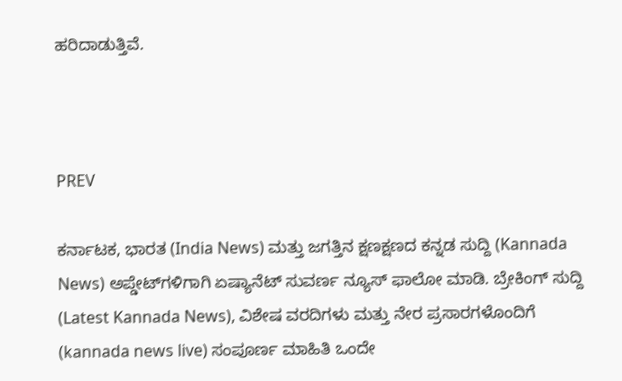ಹರಿದಾಡುತ್ತಿವೆ.



PREV

ಕರ್ನಾಟಕ, ಭಾರತ (India News) ಮತ್ತು ಜಗತ್ತಿನ ಕ್ಷಣಕ್ಷಣದ ಕನ್ನಡ ಸುದ್ದಿ (Kannada News) ಅಪ್ಡೇಟ್‌ಗಳಿಗಾಗಿ ಏಷ್ಯಾನೆಟ್ ಸುವರ್ಣ ನ್ಯೂಸ್‌ ಫಾಲೋ ಮಾಡಿ. ಬ್ರೇಕಿಂಗ್ ಸುದ್ದಿ (Latest Kannada News), ವಿಶೇಷ ವರದಿಗಳು ಮತ್ತು ನೇರ ಪ್ರಸಾರಗಳೊಂದಿಗೆ (kannada news live) ಸಂಪೂರ್ಣ ಮಾಹಿತಿ ಒಂದೇ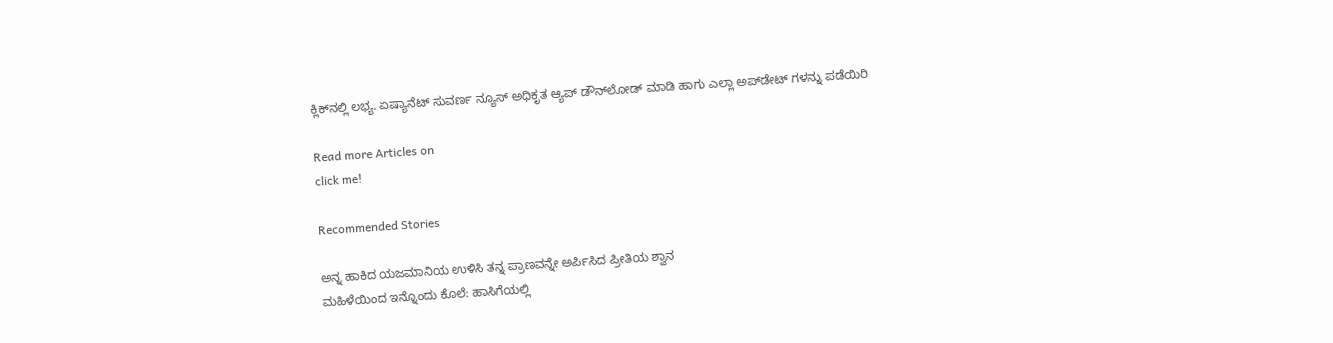ಕ್ಲಿಕ್‌ನಲ್ಲಿ ಲಭ್ಯ. ಏಷ್ಯಾನೆಟ್ ಸುವರ್ಣ ನ್ಯೂಸ್ ಅಧಿಕೃತ ಆ್ಯಪ್ ಡೌನ್‌ಲೋಡ್ ಮಾಡಿ ಹಾಗು ಎಲ್ಲಾ ಅಪ್‌ಡೇಟ್ ಗಳನ್ನು ಪಡೆಯಿರಿ

Read more Articles on
click me!

Recommended Stories

ಅನ್ನ ಹಾಕಿದ ಯಜಮಾನಿಯ ಉಳಿಸಿ ತನ್ನ ಪ್ರಾಣವನ್ನೇ ಅರ್ಪಿಸಿದ ಪ್ರೀತಿಯ ಶ್ವಾನ
ಮಹಿಳೆಯಿಂದ ಇನ್ನೊಂದು ಕೊಲೆ: ಹಾಸಿಗೆಯಲ್ಲಿ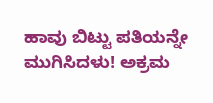ಹಾವು ಬಿಟ್ಟು ಪತಿಯನ್ನೇ ಮುಗಿಸಿದಳು! ಅಕ್ರಮ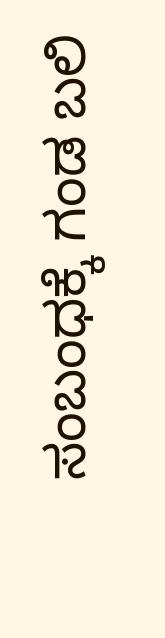ಸಂಬಂಧಕ್ಕೆ ಗಂಡ ಬಲಿ